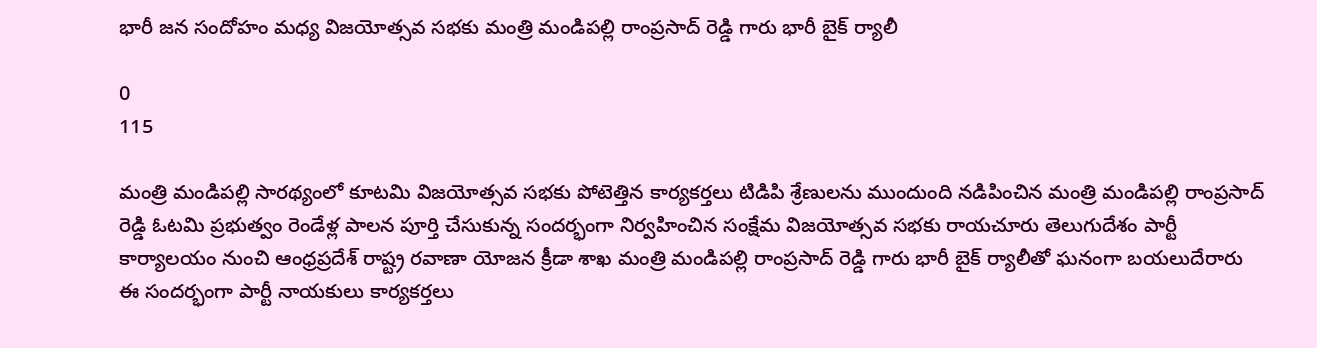భారీ జన సందోహం మధ్య విజయోత్సవ సభకు మంత్రి మండిపల్లి రాంప్రసాద్ రెడ్డి గారు భారీ బైక్ ర్యాలీ

0
115

మంత్రి మండిపల్లి సారథ్యంలో కూటమి విజయోత్సవ సభకు పోటెత్తిన కార్యకర్తలు టిడిపి శ్రేణులను ముందుంది నడిపించిన మంత్రి మండిపల్లి రాంప్రసాద్ రెడ్డి ఓటమి ప్రభుత్వం రెండేళ్ల పాలన పూర్తి చేసుకున్న సందర్భంగా నిర్వహించిన సంక్షేమ విజయోత్సవ సభకు రాయచూరు తెలుగుదేశం పార్టీ కార్యాలయం నుంచి ఆంధ్రప్రదేశ్ రాష్ట్ర రవాణా యోజన క్రీడా శాఖ మంత్రి మండిపల్లి రాంప్రసాద్ రెడ్డి గారు భారీ బైక్ ర్యాలీతో ఘనంగా బయలుదేరారు ఈ సందర్భంగా పార్టీ నాయకులు కార్యకర్తలు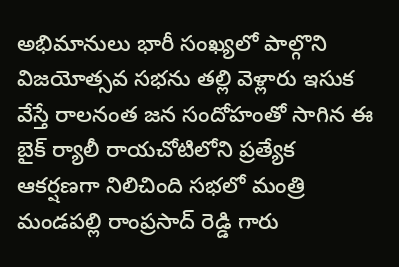అభిమానులు భారీ సంఖ్యలో పాల్గొని విజయోత్సవ సభను తల్లి వెళ్లారు ఇసుక వేస్తే రాలనంత జన సందోహంతో సాగిన ఈ బైక్ ర్యాలీ రాయచోటిలోని ప్రత్యేక ఆకర్షణగా నిలిచింది సభలో మంత్రి మండపల్లి రాంప్రసాద్ రెడ్డి గారు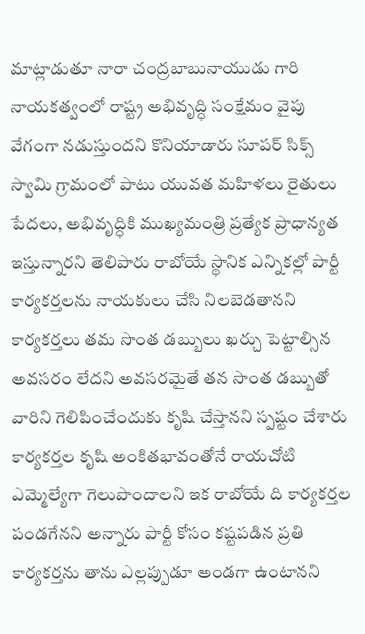మాట్లాడుతూ నారా చంద్రబాబునాయుడు గారి నాయకత్వంలో రాష్ట్ర అభివృద్ధి సంక్షేమం వైపు వేగంగా నడుస్తుందని కొనియాడారు సూపర్ సిక్స్ స్వామి గ్రామంలో పాటు యువత మహిళలు రైతులు పేదలు, అభివృద్ధికి ముఖ్యమంత్రి ప్రత్యేక ప్రాధాన్యత ఇస్తున్నారని తెలిపారు రాబోయే స్థానిక ఎన్నికల్లో పార్టీ కార్యకర్తలను నాయకులు చేసి నిలబెడతానని కార్యకర్తలు తమ సొంత డబ్బులు ఖర్చు పెట్టాల్సిన అవసరం లేదని అవసరమైతే తన సొంత డబ్బుతో వారిని గెలిపించేందుకు కృషి చేస్తానని స్పష్టం చేశారు కార్యకర్తల కృషి అంకితభావంతోనే రాయచోటి ఎమ్మెల్యేగా గెలుపొందాలని ఇక రాబోయే ది కార్యకర్తల పండగేనని అన్నారు పార్టీ కోసం కష్టపడిన ప్రతి కార్యకర్తను తాను ఎల్లప్పుడూ అండగా ఉంటానని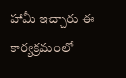హామీ ఇచ్చారు ఈ కార్యక్రమంలో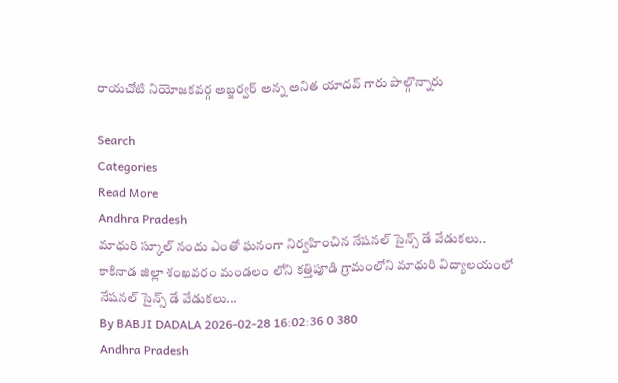రాయచోటి నియోజకవర్గ అబ్జర్వర్ అన్న అనిత యాదవ్ గారు పాల్గొన్నారు

Search
Categories
Read More
Andhra Pradesh
మాధురి స్కూల్ నందు ఎంతో ఘనంగా నిర్వహించిన నేషనల్ సైన్స్ డే వేడుకలు..
కాకినాడ జిల్లా శంఖవరం మండలం లోని కత్తిపూడి గ్రామంలోని మాధురి విద్యాలయంలో నేషనల్ సైన్స్ డే వేడుకలు...
By BABJI DADALA 2026-02-28 16:02:36 0 380
Andhra Pradesh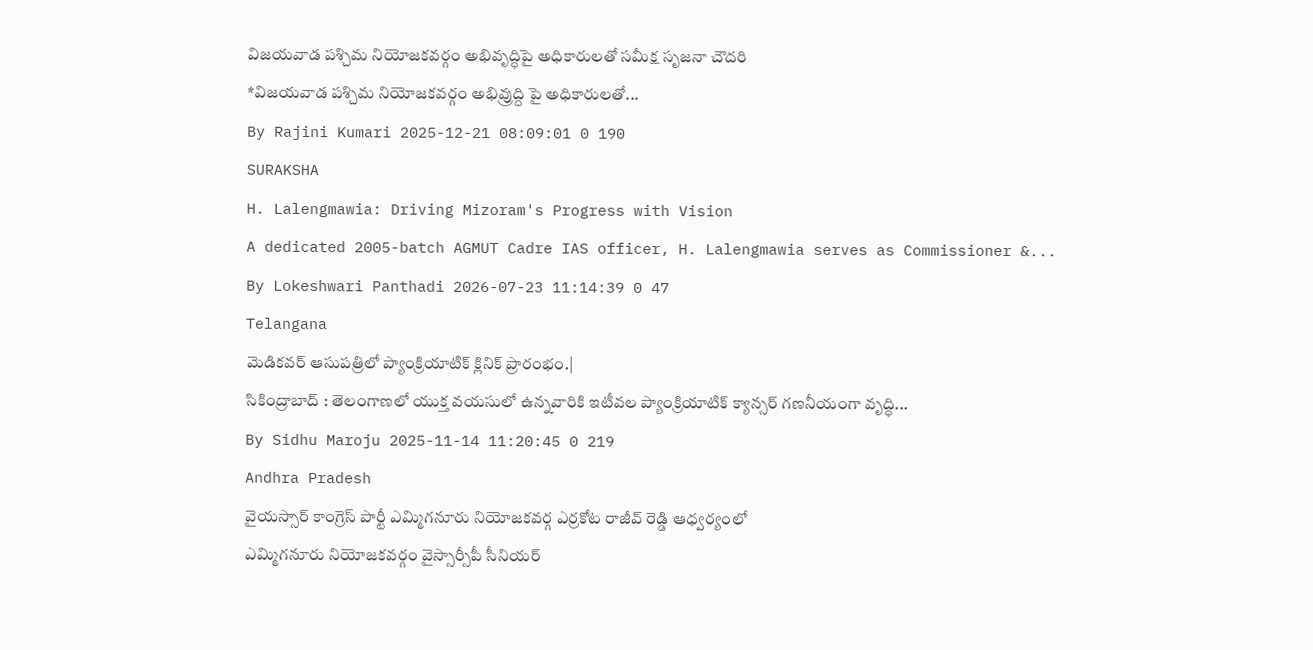విజయవాడ పశ్చిమ నియోజకవర్గం అభివృద్ధిపై అధికారులతో సమీక్ష సృజనా చౌదరి
*విజ‌య‌వాడ ప‌శ్చిమ నియోజ‌క‌వ‌ర్గం అభివ్రుద్ది పై అధికారుల‌తో...
By Rajini Kumari 2025-12-21 08:09:01 0 190
SURAKSHA
H. Lalengmawia: Driving Mizoram's Progress with Vision
A dedicated 2005-batch AGMUT Cadre IAS officer, H. Lalengmawia serves as Commissioner &...
By Lokeshwari Panthadi 2026-07-23 11:14:39 0 47
Telangana
మెడికవర్ ఆసుపత్రిలో ప్యాంక్రియాటిక్ క్లినిక్ ప్రారంభం.|
సికింద్రాబాద్ : తెలంగాణలో యుక్త వయసులో ఉన్నవారికి ఇటీవల ప్యాంక్రియాటిక్ క్యాన్సర్ గణనీయంగా వృద్ధి...
By Sidhu Maroju 2025-11-14 11:20:45 0 219
Andhra Pradesh
వైయస్సార్ కాంగ్రెస్ పార్టీ ఎమ్మిగనూరు నియోజకవర్గ ఎర్రకోట రాజీవ్ రెడ్డి ఆధ్వర్యంలో
ఎమ్మిగనూరు నియోజకవర్గం వైస్సార్సీపీ సీనియర్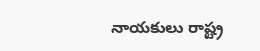నాయకులు రాష్ట్ర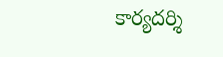కార్యదర్శి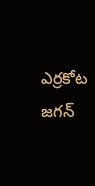ఎర్రకోట జగన్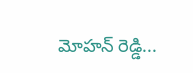మోహన్ రెడ్డి...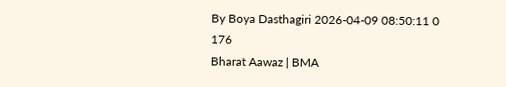By Boya Dasthagiri 2026-04-09 08:50:11 0 176
Bharat Aawaz | BMA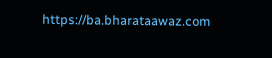https://ba.bharataawaz.com